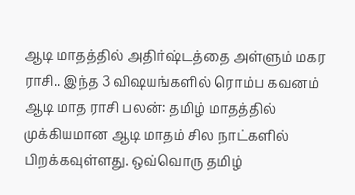ஆடி மாதத்தில் அதிர்ஷ்டத்தை அள்ளும் மகர ராசி.. இந்த 3 விஷயங்களில் ரொம்ப கவனம்
ஆடி மாத ராசி பலன்: தமிழ் மாதத்தில் முக்கியமான ஆடி மாதம் சில நாட்களில் பிறக்கவுள்ளது. ஒவ்வொரு தமிழ்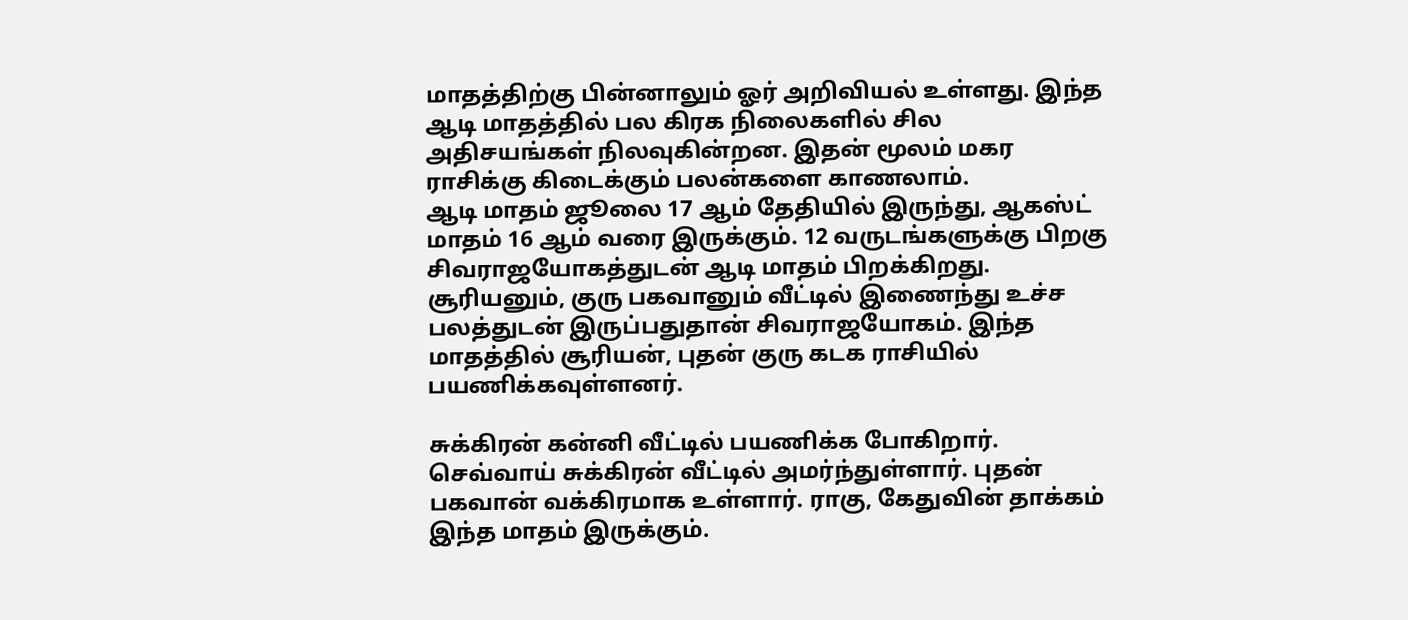மாதத்திற்கு பின்னாலும் ஓர் அறிவியல் உள்ளது. இந்த ஆடி மாதத்தில் பல கிரக நிலைகளில் சில அதிசயங்கள் நிலவுகின்றன. இதன் மூலம் மகர ராசிக்கு கிடைக்கும் பலன்களை காணலாம்.
ஆடி மாதம் ஜூலை 17 ஆம் தேதியில் இருந்து, ஆகஸ்ட் மாதம் 16 ஆம் வரை இருக்கும். 12 வருடங்களுக்கு பிறகு சிவராஜயோகத்துடன் ஆடி மாதம் பிறக்கிறது. சூரியனும், குரு பகவானும் வீட்டில் இணைந்து உச்ச பலத்துடன் இருப்பதுதான் சிவராஜயோகம். இந்த மாதத்தில் சூரியன், புதன் குரு கடக ராசியில் பயணிக்கவுள்ளனர்.

சுக்கிரன் கன்னி வீட்டில் பயணிக்க போகிறார். செவ்வாய் சுக்கிரன் வீட்டில் அமர்ந்துள்ளார். புதன் பகவான் வக்கிரமாக உள்ளார். ராகு, கேதுவின் தாக்கம் இந்த மாதம் இருக்கும்.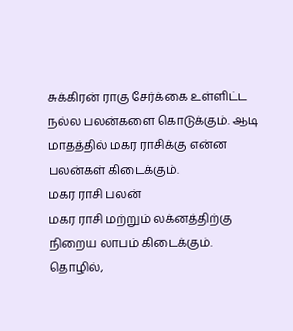சுக்கிரன் ராகு சேர்க்கை உள்ளிட்ட நல்ல பலன்களை கொடுக்கும். ஆடி மாதத்தில் மகர ராசிக்கு என்ன பலன்கள் கிடைக்கும்.
மகர ராசி பலன்
மகர ராசி மற்றும் லக்னத்திற்கு நிறைய லாபம் கிடைக்கும். தொழில்,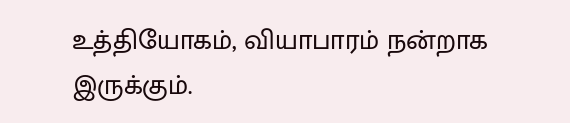உத்தியோகம், வியாபாரம் நன்றாக இருக்கும்.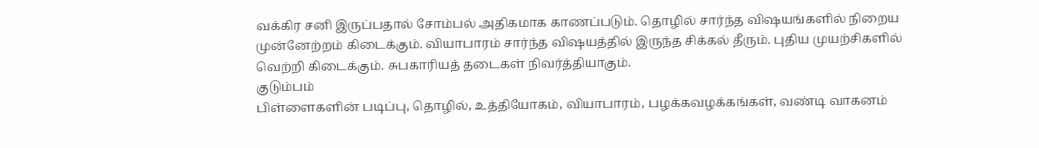வக்கிர சனி இருப்பதால் சோம்பல் அதிகமாக காணப்படும். தொழில் சார்ந்த விஷயங்களில் நிறைய முன்னேற்றம் கிடைக்கும். வியாபாரம் சார்ந்த விஷயத்தில் இருந்த சிக்கல் தீரும். புதிய முயற்சிகளில் வெற்றி கிடைக்கும். சுபகாரியத் தடைகள் நிவர்த்தியாகும்.
குடும்பம்
பிள்ளைகளின் படிப்பு, தொழில், உத்தியோகம், வியாபாரம், பழக்கவழக்கங்கள், வண்டி வாகனம்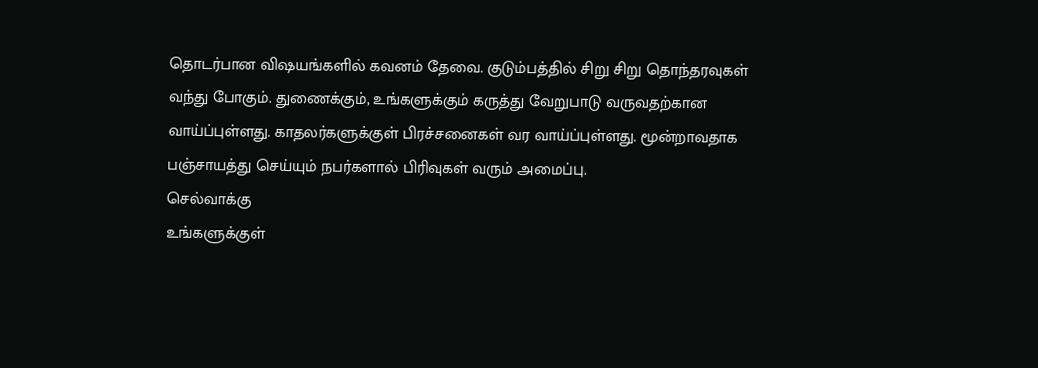தொடர்பான விஷயங்களில் கவனம் தேவை. குடும்பத்தில் சிறு சிறு தொந்தரவுகள் வந்து போகும். துணைக்கும், உங்களுக்கும் கருத்து வேறுபாடு வருவதற்கான வாய்ப்புள்ளது. காதலர்களுக்குள் பிரச்சனைகள் வர வாய்ப்புள்ளது. மூன்றாவதாக பஞ்சாயத்து செய்யும் நபர்களால் பிரிவுகள் வரும் அமைப்பு.
செல்வாக்கு
உங்களுக்குள்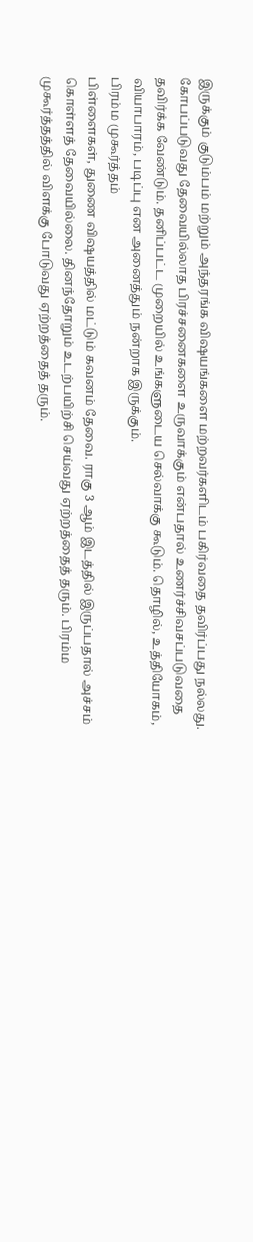இருக்கும் குடும்பம் மற்றும் அந்தரங்க விஷயங்களை மற்றவர்களிடம் பகிர்வதை தவிர்ப்பது நல்லது. கோபப்படுவது தேவையில்லாத பிரச்சனைகளை உருவாக்கும் என்பதால் உணர்ச்சிவசப்படுவதை தவிர்க்க வேண்டும். தனிப்பட்ட முறையில் உங்களுடைய செல்வாக்கு கூடும். தொழில், உத்தியோகம், வியாபாரம், படிப்பு என அனைத்தும் நன்றாக இருக்கும்.
பிரம்ம முகூர்த்தம்
பிள்ளைகள், துணை விஷயத்தில் மட்டும் கவனம் தேவை. ராகு 3 ஆம் இடத்தில் இருப்பதால் அச்சம் கொள்ளத் தேவையில்லை. தினந்தோறும் உடற்பயிற்சி செய்வது ஏற்றத்தைத் தரும். பிரம்ம முகூர்த்தத்தில் விளக்கு போடுவது ஏற்றத்தைத் தரும்.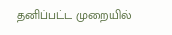தனிப்பட்ட முறையில்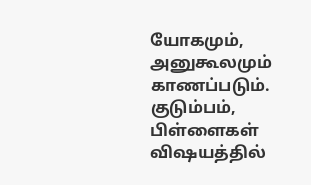யோகமும், அனுகூலமும் காணப்படும். குடும்பம், பிள்ளைகள் விஷயத்தில்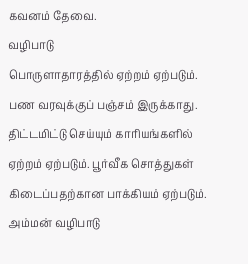கவனம் தேவை.
வழிபாடு
பொருளாதாரத்தில் ஏற்றம் ஏற்படும். பண வரவுக்குப் பஞ்சம் இருக்காது. திட்டமிட்டு செய்யும் காரியங்களில் ஏற்றம் ஏற்படும். பூர்வீக சொத்துகள் கிடைப்பதற்கான பாக்கியம் ஏற்படும். அம்மன் வழிபாடு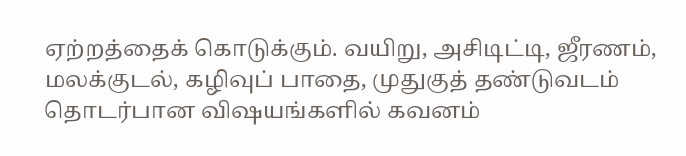ஏற்றத்தைக் கொடுக்கும். வயிறு, அசிடிட்டி, ஜீரணம், மலக்குடல், கழிவுப் பாதை, முதுகுத் தண்டுவடம் தொடர்பான விஷயங்களில் கவனம்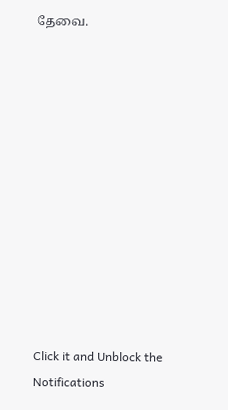தேவை.












Click it and Unblock the Notifications